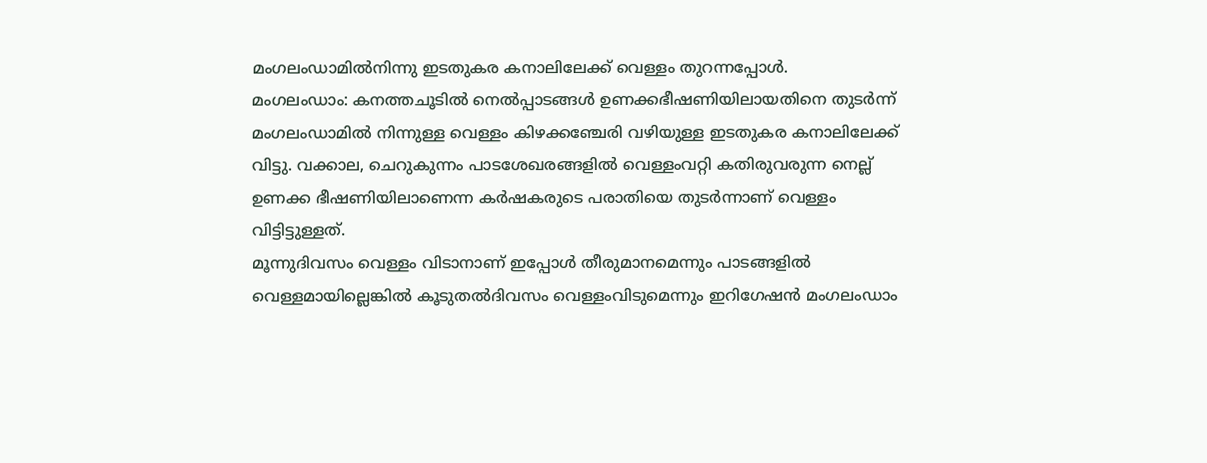മംഗലംഡാമിൽനിന്നു ഇടതുകര കനാലിലേക്ക് വെള്ളം തുറന്നപ്പോൾ.
മംഗലംഡാം: കനത്തചൂടിൽ നെൽപ്പാടങ്ങൾ ഉണക്കഭീഷണിയിലായതിനെ തുടർന്ന് മംഗലംഡാമിൽ നിന്നുള്ള വെള്ളം കിഴക്കഞ്ചേരി വഴിയുള്ള ഇടതുകര കനാലിലേക്ക് വിട്ടു. വക്കാല, ചെറുകുന്നം പാടശേഖരങ്ങളിൽ വെള്ളംവറ്റി കതിരുവരുന്ന നെല്ല് ഉണക്ക ഭീഷണിയിലാണെന്ന കർഷകരുടെ പരാതിയെ തുടർന്നാണ് വെള്ളം വിട്ടിട്ടുള്ളത്.
മൂന്നുദിവസം വെള്ളം വിടാനാണ് ഇപ്പോൾ തീരുമാനമെന്നും പാടങ്ങളിൽ വെള്ളമായില്ലെങ്കിൽ കൂടുതൽദിവസം വെള്ളംവിടുമെന്നും ഇറിഗേഷൻ മംഗലംഡാം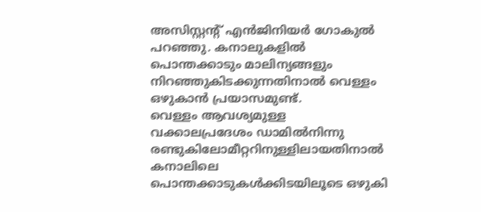അസിസ്റ്റന്റ് എൻജിനിയർ ഗോകുൽ പറഞ്ഞു. കനാലുകളിൽ പൊന്തക്കാടും മാലിന്യങ്ങളും നിറഞ്ഞുകിടക്കുന്നതിനാൽ വെള്ളം ഒഴുകാൻ പ്രയാസമുണ്ട്.
വെള്ളം ആവശ്യമുള്ള വക്കാലപ്രദേശം ഡാമിൽനിന്നു രണ്ടുകിലോമീറ്ററിനുള്ളിലായതിനാൽ കനാലിലെ പൊന്തക്കാടുകൾക്കിടയിലൂടെ ഒഴുകി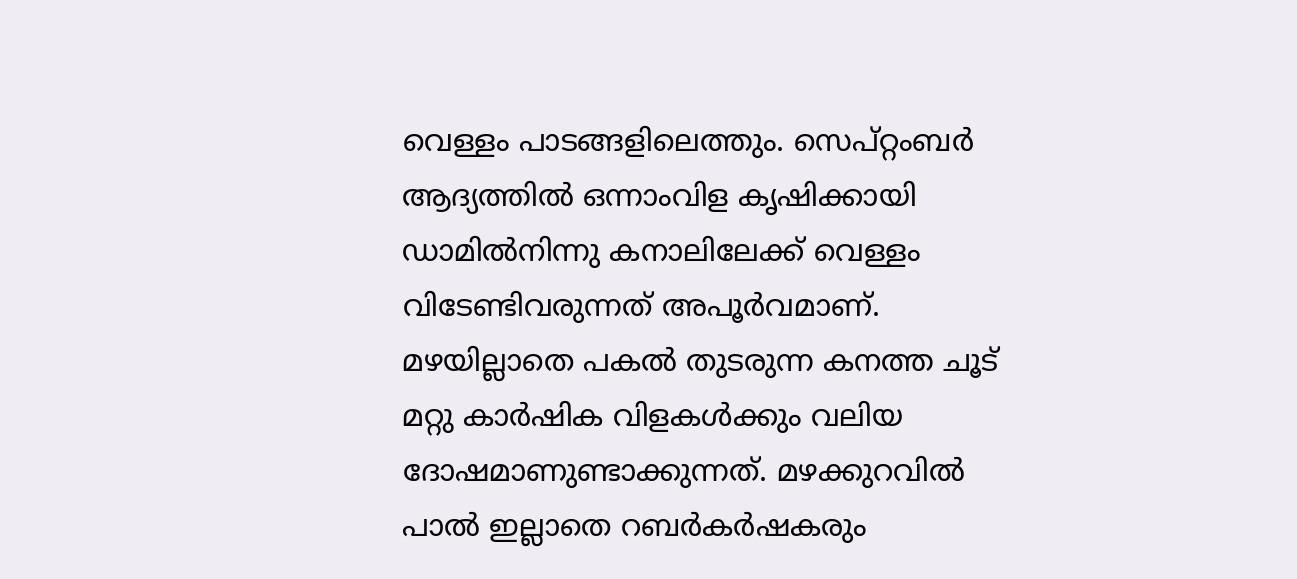വെള്ളം പാടങ്ങളിലെത്തും. സെപ്റ്റംബർ ആദ്യത്തിൽ ഒന്നാംവിള കൃഷിക്കായി ഡാമിൽനിന്നു കനാലിലേക്ക് വെള്ളം വിടേണ്ടിവരുന്നത് അപൂർവമാണ്. മഴയില്ലാതെ പകൽ തുടരുന്ന കനത്ത ചൂട് മറ്റു കാർഷിക വിളകൾക്കും വലിയ ദോഷമാണുണ്ടാക്കുന്നത്. മഴക്കുറവിൽ പാൽ ഇല്ലാതെ റബർകർഷകരും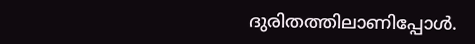ദുരിതത്തിലാണിപ്പോൾ.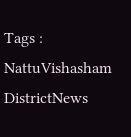Tags : NattuVishasham DistrictNews